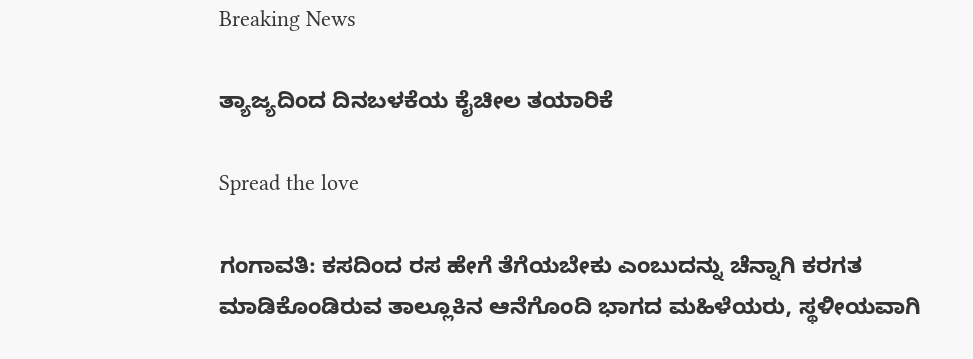Breaking News

ತ್ಯಾಜ್ಯದಿಂದ ದಿನಬಳಕೆಯ ಕೈಚೀಲ ತಯಾರಿಕೆ

Spread the love

ಗಂಗಾವತಿ: ಕಸದಿಂದ ರಸ ಹೇಗೆ ತೆಗೆಯಬೇಕು ಎಂಬುದನ್ನು ಚೆನ್ನಾಗಿ ಕರಗತ ಮಾಡಿಕೊಂಡಿರುವ ತಾಲ್ಲೂಕಿನ ಆನೆಗೊಂದಿ ಭಾಗದ ಮಹಿಳೆಯರು, ಸ್ಥಳೀಯವಾಗಿ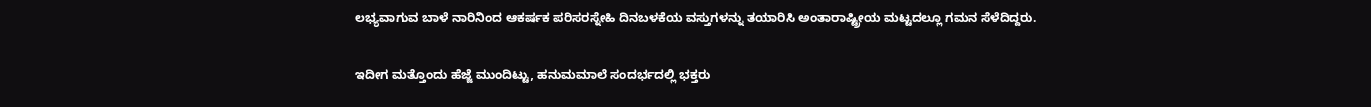ಲಭ್ಯವಾಗುವ ಬಾಳೆ ನಾರಿನಿಂದ ಆಕರ್ಷಕ ಪರಿಸರಸ್ನೇಹಿ ದಿನಬಳಕೆಯ ವಸ್ತುಗಳನ್ನು ತಯಾರಿಸಿ ಅಂತಾರಾಷ್ಟ್ರೀಯ ಮಟ್ಟದಲ್ಲೂ ಗಮನ ಸೆಳೆದಿದ್ದರು.

ಇದೀಗ ಮತ್ತೊಂದು ಹೆಜ್ಜೆ ಮುಂದಿಟ್ಟು, ಹನುಮಮಾಲೆ ಸಂದರ್ಭದಲ್ಲಿ ಭಕ್ತರು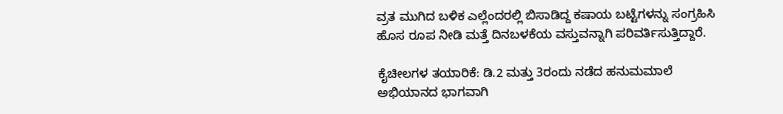ವ್ರತ ಮುಗಿದ ಬಳಿಕ ಎಲ್ಲೆಂದರಲ್ಲಿ ಬಿಸಾಡಿದ್ದ ಕಷಾಯ ಬಟ್ಟೆಗಳನ್ನು ಸಂಗ್ರಹಿಸಿ ಹೊಸ ರೂಪ ನೀಡಿ ಮತ್ತೆ ದಿನಬಳಕೆಯ ವಸ್ತುವನ್ನಾಗಿ ಪರಿವರ್ತಿಸುತ್ತಿದ್ದಾರೆ.

ಕೈಚೀಲಗಳ ತಯಾರಿಕೆ: ಡಿ.2 ಮತ್ತು 3ರಂದು ನಡೆದ ಹನುಮಮಾಲೆ ಅಭಿಯಾನದ ಭಾಗವಾಗಿ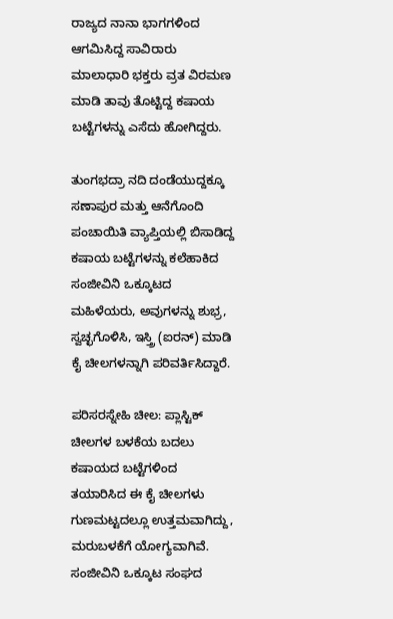ರಾಜ್ಯದ ನಾನಾ ಭಾಗಗಳಿಂದ ಆಗಮಿಸಿದ್ದ ಸಾವಿರಾರು ಮಾಲಾಧಾರಿ ಭಕ್ತರು ವ್ರತ ವಿರಮಣ ಮಾಡಿ ತಾವು ತೊಟ್ಟಿದ್ದ ಕಷಾಯ ಬಟ್ಟೆಗಳನ್ನು ಎಸೆದು ಹೋಗಿದ್ದರು.

ತುಂಗಭದ್ರಾ ನದಿ ದಂಡೆಯುದ್ದಕ್ಕೂ ಸಣಾಪುರ ಮತ್ತು ಆನೆಗೊಂದಿ ಪಂಚಾಯಿತಿ ವ್ಯಾಪ್ತಿಯಲ್ಲಿ ಬಿಸಾಡಿದ್ದ ಕಷಾಯ ಬಟ್ಟೆಗಳನ್ನು ಕಲೆಹಾಕಿದ ಸಂಜೀವಿನಿ ಒಕ್ಕೂಟದ ಮಹಿಳೆಯರು, ಅವುಗಳನ್ನು ಶುಭ್ರ, ಸ್ವಚ್ಛಗೊಳಿಸಿ, ಇಸ್ತ್ರಿ (ಐರನ್) ಮಾಡಿ ಕೈ ಚೀಲಗಳನ್ನಾಗಿ ಪರಿವರ್ತಿಸಿದ್ದಾರೆ.

ಪರಿಸರಸ್ನೇಹಿ ಚೀಲ: ಪ್ಲಾಸ್ಟಿಕ್ ಚೀಲಗಳ ಬಳಕೆಯ ಬದಲು ಕಷಾಯದ ಬಟ್ಟೆಗಳಿಂದ ತಯಾರಿಸಿದ ಈ ಕೈ ಚೀಲಗಳು ಗುಣಮಟ್ಟದಲ್ಲೂ ಉತ್ತಮವಾಗಿದ್ದು, ಮರುಬಳಕೆಗೆ ಯೋಗ್ಯವಾಗಿವೆ. ಸಂಜೀವಿನಿ ಒಕ್ಕೂಟ ಸಂಘದ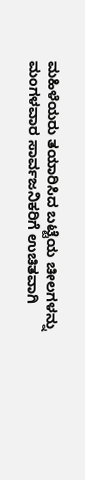ಮಹಿಳೆಯರು ತಯಾರಿಸಿದ ಬಟ್ಟೆಯ ಚೀಲಗಳನ್ನು ಮಂಗಳವಾರ ಸಾರ್ವಜನಿಕರಿಗೆ ಉಚಿತವಾಗಿ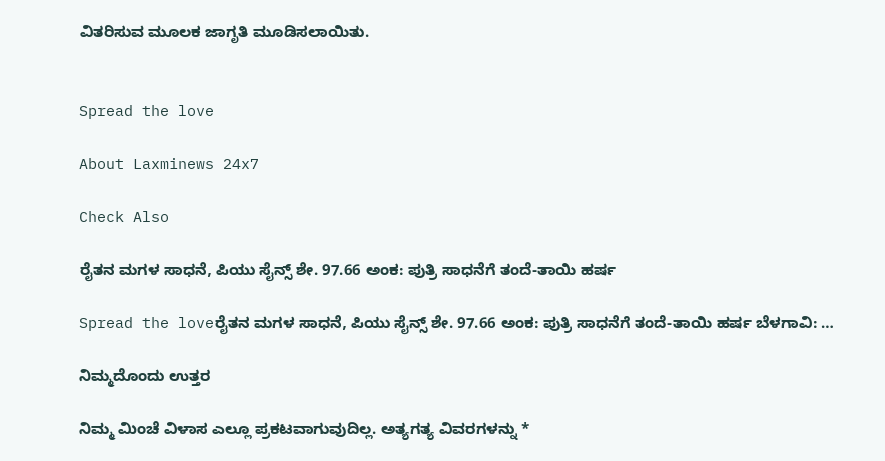ವಿತರಿಸುವ ಮೂಲಕ ಜಾಗೃತಿ ಮೂಡಿಸಲಾಯಿತು.


Spread the love

About Laxminews 24x7

Check Also

ರೈತನ ಮಗಳ ಸಾಧನೆ, ಪಿಯು ಸೈನ್ಸ್ ಶೇ. 97.66 ಅಂಕ: ಪುತ್ರಿ ಸಾಧನೆಗೆ ತಂದೆ-ತಾಯಿ ಹರ್ಷ

Spread the loveರೈತನ ಮಗಳ ಸಾಧನೆ, ಪಿಯು ಸೈನ್ಸ್ ಶೇ. 97.66 ಅಂಕ: ಪುತ್ರಿ ಸಾಧನೆಗೆ ತಂದೆ-ತಾಯಿ ಹರ್ಷ ಬೆಳಗಾವಿ: …

ನಿಮ್ಮದೊಂದು ಉತ್ತರ

ನಿಮ್ಮ ಮಿಂಚೆ ವಿಳಾಸ ಎಲ್ಲೂ ಪ್ರಕಟವಾಗುವುದಿಲ್ಲ. ಅತ್ಯಗತ್ಯ ವಿವರಗಳನ್ನು *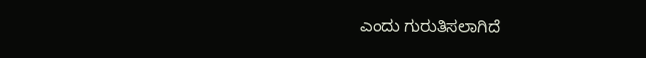ಎಂದು ಗುರುತಿಸಲಾಗಿದೆ